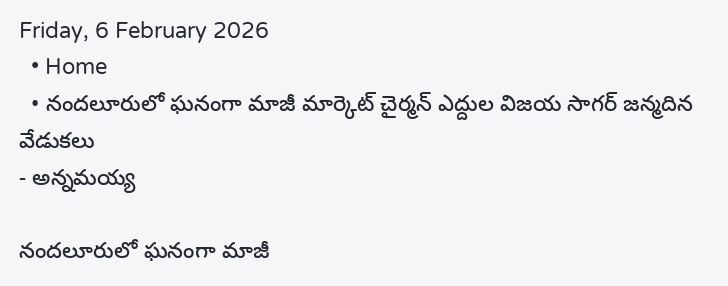Friday, 6 February 2026
  • Home
  • నందలూరులో ఘనంగా మాజీ మార్కెట్ చైర్మన్ ఎద్దుల విజయ సాగర్ జన్మదిన వేడుకలు
- అన్నమయ్య

నందలూరులో ఘనంగా మాజీ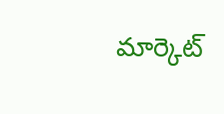మార్కెట్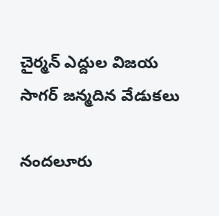చైర్మన్ ఎద్దుల విజయ సాగర్ జన్మదిన వేడుకలు

నందలూరు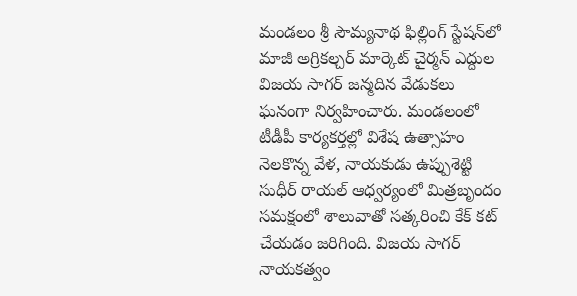మండలం శ్రీ సౌమ్యనాథ ఫిల్లింగ్ స్టేషన్‌లో మాజీ అగ్రికల్చర్ మార్కెట్ చైర్మన్ ఎద్దుల విజయ సాగర్ జన్మదిన వేడుకలు ఘనంగా నిర్వహించారు. మండలంలో టీడీపీ కార్యకర్తల్లో విశేష ఉత్సాహం నెలకొన్న వేళ, నాయకుడు ఉప్పుశెట్టి సుధీర్ రాయల్ ఆధ్వర్యంలో మిత్రబృందం సమక్షంలో శాలువాతో సత్కరించి కేక్ కట్ చేయడం జరిగింది. విజయ సాగర్ నాయకత్వం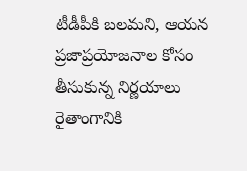టీడీపీకి బలమని, ఆయన ప్రజాప్రయోజనాల కోసం తీసుకున్న నిర్ణయాలు రైతాంగానికి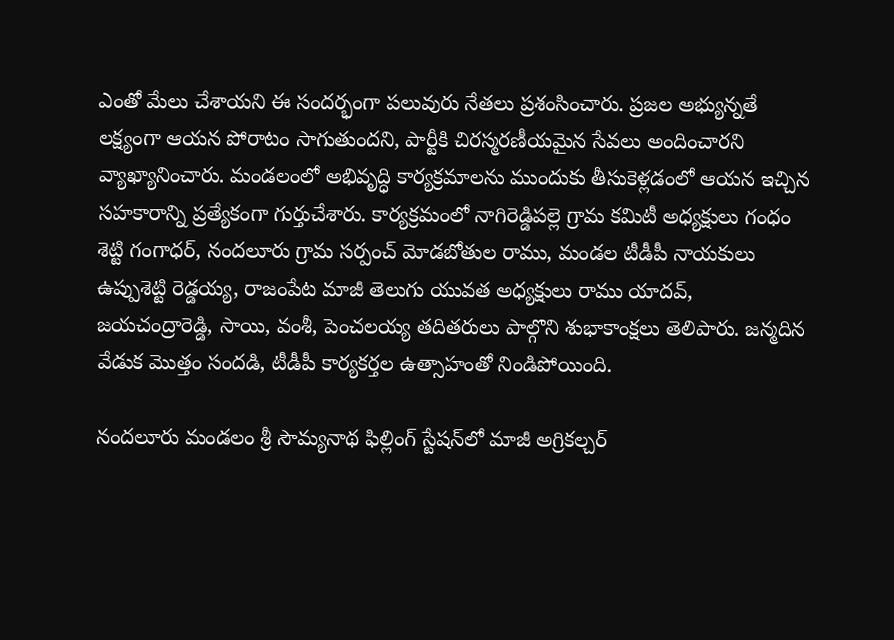ఎంతో మేలు చేశాయని ఈ సందర్భంగా పలువురు నేతలు ప్రశంసించారు. ప్రజల అభ్యున్నతే లక్ష్యంగా ఆయన పోరాటం సాగుతుందని, పార్టీకి చిరస్మరణీయమైన సేవలు అందించారని వ్యాఖ్యానించారు. మండలంలో అభివృద్ధి కార్యక్రమాలను ముందుకు తీసుకెళ్లడంలో ఆయన ఇచ్చిన సహకారాన్ని ప్రత్యేకంగా గుర్తుచేశారు. కార్యక్రమంలో నాగిరెడ్డిపల్లె గ్రామ కమిటీ అధ్యక్షులు గంధం శెట్టి గంగాధర్, నందలూరు గ్రామ సర్పంచ్ మోడబోతుల రాము, మండల టీడీపీ నాయకులు ఉప్పుశెట్టి రెడ్డయ్య, రాజంపేట మాజీ తెలుగు యువత అధ్యక్షులు రాము యాదవ్, జయచంద్రారెడ్డి, సాయి, వంశీ, పెంచలయ్య తదితరులు పాల్గొని శుభాకాంక్షలు తెలిపారు. జన్మదిన వేడుక మొత్తం సందడి, టీడీపీ కార్యకర్తల ఉత్సాహంతో నిండిపోయింది.

నందలూరు మండలం శ్రీ సౌమ్యనాథ ఫిల్లింగ్ స్టేషన్‌లో మాజీ అగ్రికల్చర్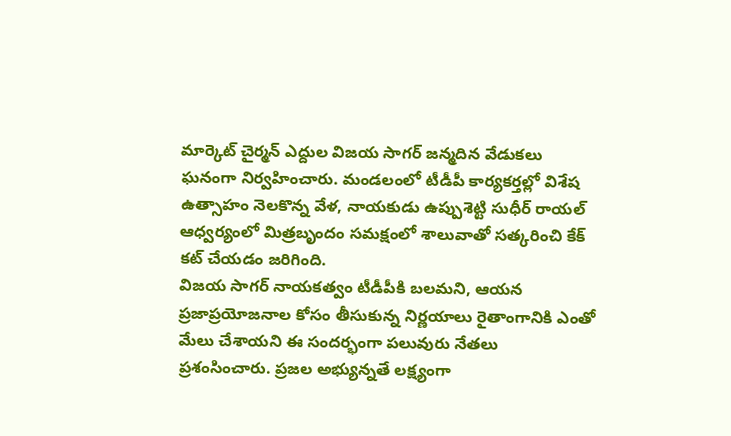మార్కెట్ చైర్మన్ ఎద్దుల విజయ సాగర్ జన్మదిన వేడుకలు ఘనంగా నిర్వహించారు. మండలంలో టీడీపీ కార్యకర్తల్లో విశేష ఉత్సాహం నెలకొన్న వేళ, నాయకుడు ఉప్పుశెట్టి సుధీర్ రాయల్ ఆధ్వర్యంలో మిత్రబృందం సమక్షంలో శాలువాతో సత్కరించి కేక్ కట్ చేయడం జరిగింది.
విజయ సాగర్ నాయకత్వం టీడీపీకి బలమని, ఆయన ప్రజాప్రయోజనాల కోసం తీసుకున్న నిర్ణయాలు రైతాంగానికి ఎంతో మేలు చేశాయని ఈ సందర్భంగా పలువురు నేతలు ప్రశంసించారు. ప్రజల అభ్యున్నతే లక్ష్యంగా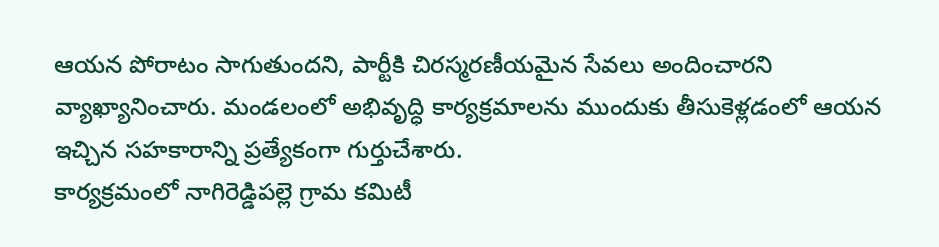ఆయన పోరాటం సాగుతుందని, పార్టీకి చిరస్మరణీయమైన సేవలు అందించారని వ్యాఖ్యానించారు. మండలంలో అభివృద్ధి కార్యక్రమాలను ముందుకు తీసుకెళ్లడంలో ఆయన ఇచ్చిన సహకారాన్ని ప్రత్యేకంగా గుర్తుచేశారు.
కార్యక్రమంలో నాగిరెడ్డిపల్లె గ్రామ కమిటీ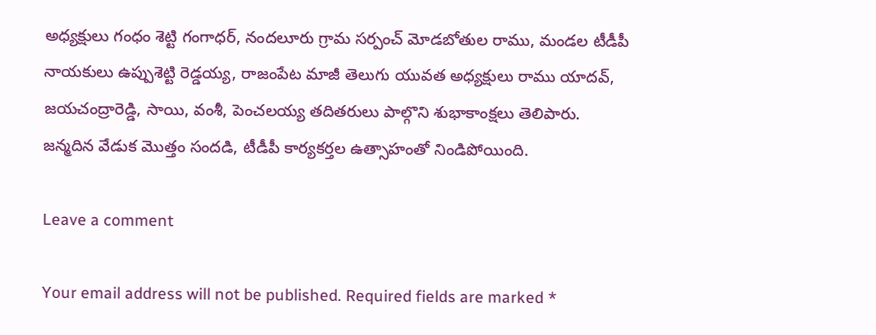అధ్యక్షులు గంధం శెట్టి గంగాధర్, నందలూరు గ్రామ సర్పంచ్ మోడబోతుల రాము, మండల టీడీపీ నాయకులు ఉప్పుశెట్టి రెడ్డయ్య, రాజంపేట మాజీ తెలుగు యువత అధ్యక్షులు రాము యాదవ్, జయచంద్రారెడ్డి, సాయి, వంశీ, పెంచలయ్య తదితరులు పాల్గొని శుభాకాంక్షలు తెలిపారు.
జన్మదిన వేడుక మొత్తం సందడి, టీడీపీ కార్యకర్తల ఉత్సాహంతో నిండిపోయింది.

Leave a comment

Your email address will not be published. Required fields are marked *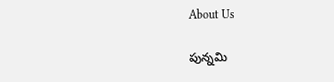About Us

పున్నమి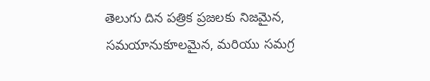తెలుగు దిన పత్రిక ప్రజలకు నిజమైన, సమయానుకూలమైన, మరియు సమగ్ర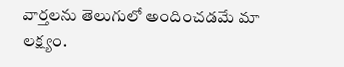వార్తలను తెలుగులో అందించడమే మా లక్ష్యం.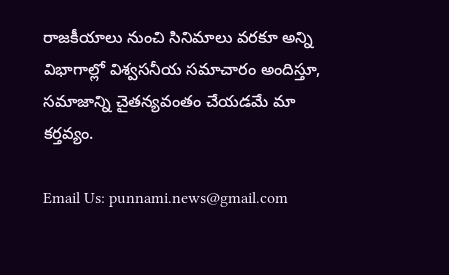రాజకీయాలు నుంచి సినిమాలు వరకూ అన్ని విభాగాల్లో విశ్వసనీయ సమాచారం అందిస్తూ, సమాజాన్ని చైతన్యవంతం చేయడమే మా కర్తవ్యం.

Email Us: punnami.news@gmail.com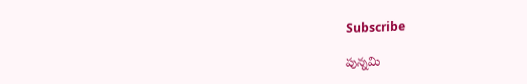Subscribe

పున్నమి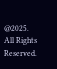@2025. All Rights Reserved.